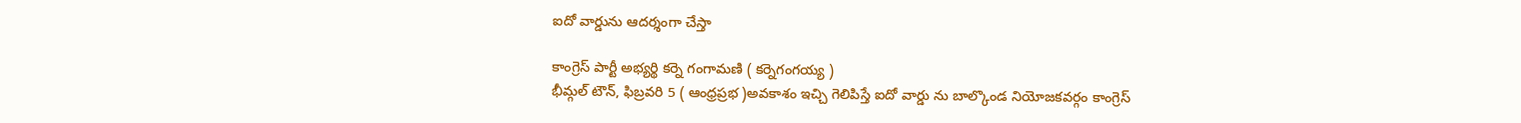ఐదో వార్డును ఆదర్శంగా చేస్తా

కాంగ్రెస్ పార్టీ అభ్యర్థి కర్నె గంగామణి ( కర్నెగంగయ్య )
భీమ్గల్ టౌన్, ఫిబ్రవరి 5 ( ఆంధ్రప్రభ )అవకాశం ఇచ్చి గెలిపిస్తే ఐదో వార్డు ను బాల్కొండ నియోజకవర్గం కాంగ్రెస్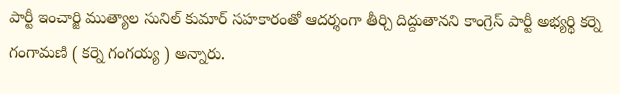పార్టీ ఇంచార్జి ముత్యాల సునిల్ కుమార్ సహకారంతో ఆదర్శంగా తీర్చి దిద్దుతానని కాంగ్రెస్ పార్టీ అభ్యర్థి కర్నె గంగామణి ( కర్నె గంగయ్య ) అన్నారు.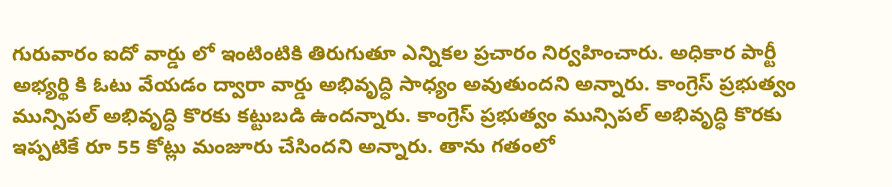గురువారం ఐదో వార్డు లో ఇంటింటికి తిరుగుతూ ఎన్నికల ప్రచారం నిర్వహించారు. అధికార పార్టీ అభ్యర్థి కి ఓటు వేయడం ద్వారా వార్డు అభివృద్ధి సాధ్యం అవుతుందని అన్నారు. కాంగ్రెస్ ప్రభుత్వం మున్సిపల్ అభివృద్ధి కొరకు కట్టుబడి ఉందన్నారు. కాంగ్రెస్ ప్రభుత్వం మున్సిపల్ అభివృద్ధి కొరకు ఇప్పటికే రూ 55 కోట్లు మంజూరు చేసిందని అన్నారు. తాను గతంలో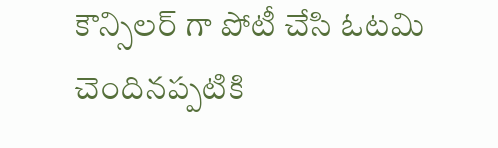కౌన్సిలర్ గా పోటీ చేసి ఓటమి చెందినప్పటికి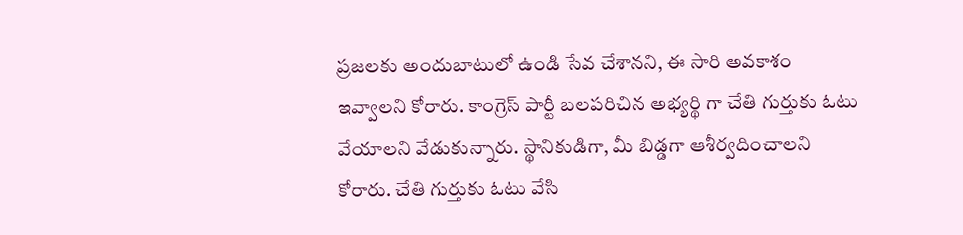ప్రజలకు అందుబాటులో ఉండి సేవ చేశానని, ఈ సారి అవకాశం ఇవ్వాలని కోరారు. కాంగ్రెస్ పార్టీ బలపరిచిన అభ్యర్థి గా చేతి గుర్తుకు ఓటు వేయాలని వేడుకున్నారు. స్థానికుడిగా, మీ బిడ్డగా ఆశీర్వదించాలని కోరారు. చేతి గుర్తుకు ఓటు వేసి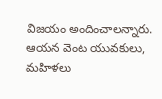విజయం అందించాలన్నారు. ఆయన వెంట యువకులు, మహిళలు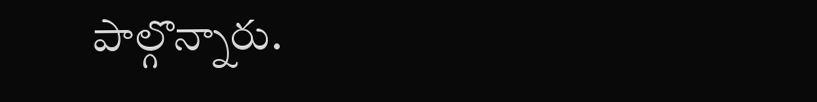పాల్గొన్నారు.